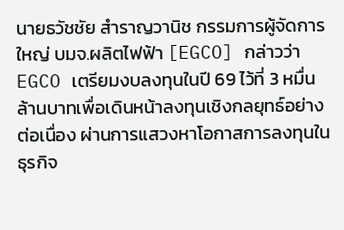นายธวัชชัย สำราญวานิช กรรมการผู้จัดการใหญ่ บมจ.ผลิตไฟฟ้า [EGCO] กล่าวว่า EGCO เตรียมงบลงทุนในปี 69 ไว้ที่ 3 หมื่นล้านบาทเพื่อเดินหน้าลงทุนเชิงกลยุทธ์อย่างต่อเนื่อง ผ่านการแสวงหาโอกาสการลงทุนในธุรกิจ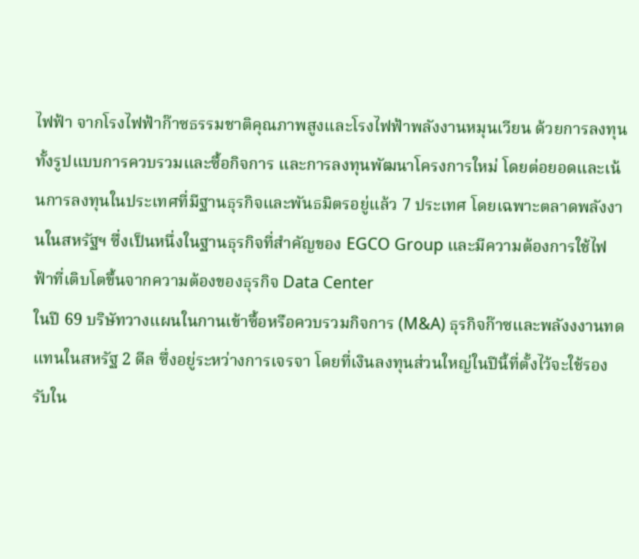ไฟฟ้า จากโรงไฟฟ้าก๊าซธรรมชาติคุณภาพสูงและโรงไฟฟ้าพลังงานหมุนเวียน ด้วยการลงทุนทั้งรูปแบบการควบรวมและซื้อกิจการ และการลงทุนพัฒนาโครงการใหม่ โดยต่อยอดและเน้นการลงทุนในประเทศที่มีฐานธุรกิจและพันธมิตรอยู่แล้ว 7 ประเทศ โดยเฉพาะตลาดพลังงานในสหรัฐฯ ซึ่งเป็นหนึ่งในฐานธุรกิจที่สำคัญของ EGCO Group และมีความต้องการใช้ไฟฟ้าที่เติบโตขึ้นจากความต้องของธุรกิจ Data Center
ในปี 69 บริษัทวางแผนในกานเข้าซื้อหรือควบรวมกิจการ (M&A) ธุรกิจก๊าซและพลังงงานทดแทนในสหรัฐ 2 ดีล ซึ่งอยู่ระหว่างการเจรจา โดยที่เงินลงทุนส่วนใหญ่ในปีนี้ที่ตั้งไว้จะใช้รองรับใน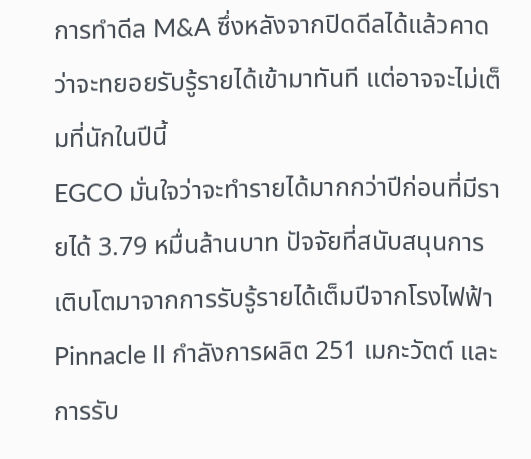การทำดีล M&A ซึ่งหลังจากปิดดีลได้แล้วคาดว่าจะทยอยรับรู้รายได้เข้ามาทันที แต่อาจจะไม่เต็มที่นักในปีนี้
EGCO มั่นใจว่าจะทำรายได้มากกว่าปีก่อนที่มีรายได้ 3.79 หมื่นล้านบาท ปัจจัยที่สนับสนุนการเติบโตมาจากการรับรู้รายได้เต็มปีจากโรงไฟฟ้า Pinnacle II กำลังการผลิต 251 เมกะวัตต์ และการรับ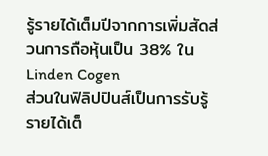รู้รายได้เต็มปีจากการเพิ่มสัดส่วนการถือหุ้นเป็น 38% ใน Linden Cogen
ส่วนในฟิลิปปินส์เป็นการรับรู้รายได้เต็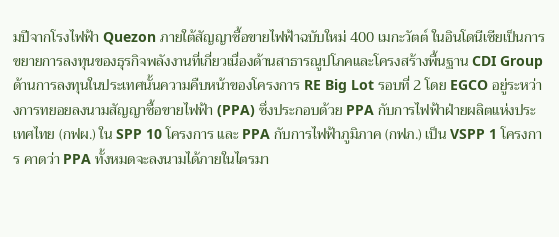มปีจากโรงไฟฟ้า Quezon ภายใต้สัญญาซื้อขายไฟฟ้าฉบับใหม่ 400 เมกะวัตต์ ในอินโดนีเซียเป็นการขยายการลงทุนของธุรกิจพลังงานที่เกี่ยวเนื่องด้านสาธารณูปโภคและโครงสร้างพื้นฐาน CDI Group
ด้านการลงทุนในประเทศนั้นความคืบหน้าของโครงการ RE Big Lot รอบที่ 2 โดย EGCO อยู่ระหว่างการทยอยลงนามสัญญาซื้อขายไฟฟ้า (PPA) ซึ่งประกอบด้วย PPA กับการไฟฟ้าฝ่ายผลิตแห่งประเทศไทย (กฟผ.) ใน SPP 10 โครงการ และ PPA กับการไฟฟ้าภูมิภาค (กฟภ.) เป็น VSPP 1 โครงการ คาดว่า PPA ทั้งหมดจะลงนามได้ภายในไตรมา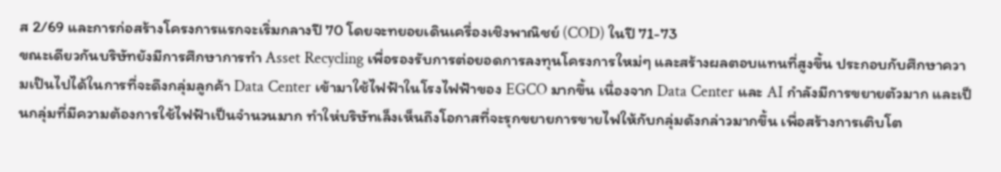ส 2/69 และการก่อสร้างโครงการแรกจะเริ่มกลางปี 70 โดยจะทยอยเดินเครื่องเชิงพาณิชย์ (COD) ในปี 71-73
ขณะเดียวกันบริษัทยังมีการศึกษาการทำ Asset Recycling เพื่อรองรับการต่อยอดการลงทุนโครงการใหม่ๆ และสร้างผลตอบแทนที่สูงขึ้น ประกอบกับศึกษาความเป๊นไปได้ในการที่จะดึงกลุ่มลูกค้า Data Center เข้ามาใช้ไฟฟ้าในโรงไฟฟ้าของ EGCO มากขึ้น เนื่องจาก Data Center และ AI กำลังมีการขยายตัวมาก และเป็นกลุ่มที่มีความต้องการใช้ไฟฟ้าเป็นจำนวนมาก ทำให่บริษัทเล็งเห็นถึงโอกาสที่จะรุกขยายการขายไฟให้กับกลุ่มดังกล่าวมากขึ้น เพื่อสร้างการเติบโต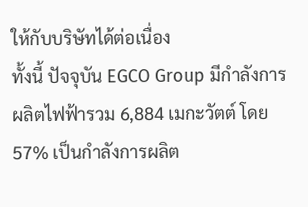ให้กับบริษัทได้ต่อเนื่อง
ทั้งนี้ ปัจจุบัน EGCO Group มีกำลังการผลิตไฟฟ้ารวม 6,884 เมกะวัตต์ โดย 57% เป็นกำลังการผลิต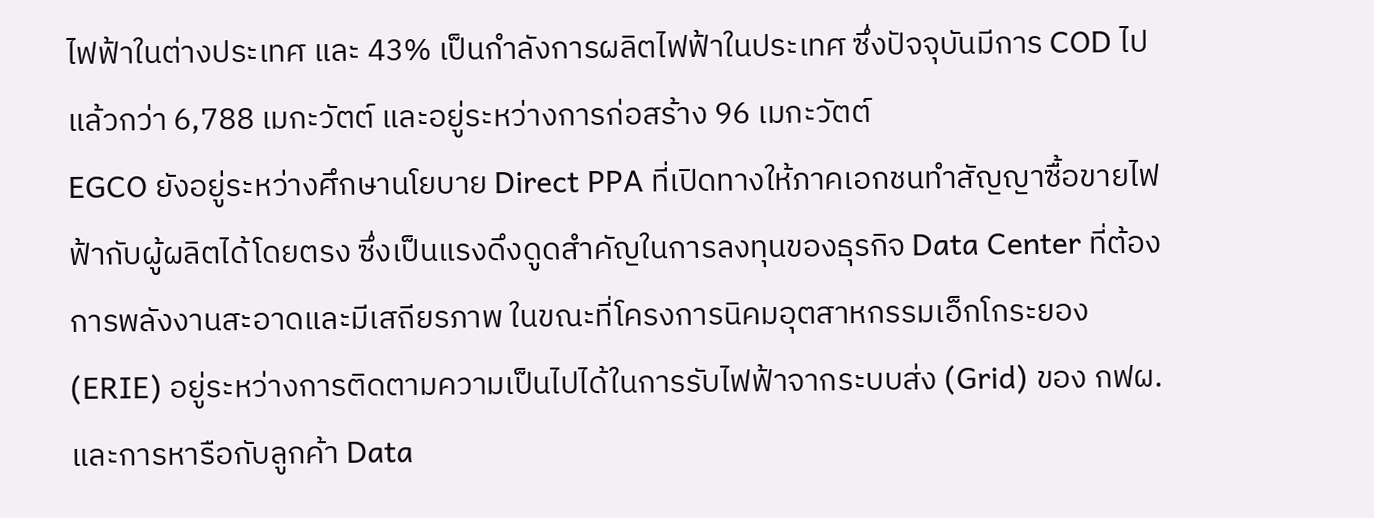ไฟฟ้าในต่างประเทศ และ 43% เป็นกำลังการผลิตไฟฟ้าในประเทศ ซึ่งปัจจุบันมีการ COD ไปแล้วกว่า 6,788 เมกะวัตต์ และอยู่ระหว่างการก่อสร้าง 96 เมกะวัตต์
EGCO ยังอยู่ระหว่างศึกษานโยบาย Direct PPA ที่เปิดทางให้ภาคเอกชนทำสัญญาซื้อขายไฟฟ้ากับผู้ผลิตได้โดยตรง ซึ่งเป็นแรงดึงดูดสำคัญในการลงทุนของธุรกิจ Data Center ที่ต้องการพลังงานสะอาดและมีเสถียรภาพ ในขณะที่โครงการนิคมอุตสาหกรรมเอ็กโกระยอง (ERIE) อยู่ระหว่างการติดตามความเป็นไปได้ในการรับไฟฟ้าจากระบบส่ง (Grid) ของ กฟผ. และการหารือกับลูกค้า Data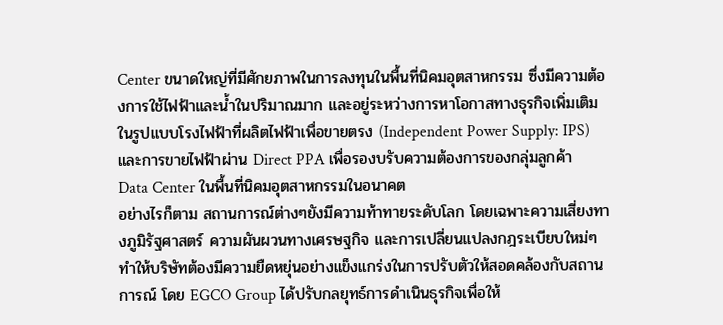Center ขนาดใหญ่ที่มีศักยภาพในการลงทุนในพื้นที่นิคมอุตสาหกรรม ซึ่งมีความต้องการใช้ไฟฟ้าและน้ำในปริมาณมาก และอยู่ระหว่างการหาโอกาสทางธุรกิจเพิ่มเติมในรูปแบบโรงไฟฟ้าที่ผลิตไฟฟ้าเพื่อขายตรง (Independent Power Supply: IPS) และการขายไฟฟ้าผ่าน Direct PPA เพื่อรองบรับความต้องการของกลุ่มลูกค้า Data Center ในพื้นที่นิคมอุตสาหกรรมในอนาคต
อย่างไรก็ตาม สถานการณ์ต่างๆยังมีความท้าทายระดับโลก โดยเฉพาะความเสี่ยงทางภูมิรัฐศาสตร์ ความผันผวนทางเศรษฐกิจ และการเปลี่ยนแปลงกฎระเบียบใหม่ๆ ทำให้บริษัทต้องมีความยืดหยุ่นอย่างแข็งแกร่งในการปรับตัวให้สอดคล้องกับสถานการณ์ โดย EGCO Group ได้ปรับกลยุทธ์การดำเนินธุรกิจเพื่อให้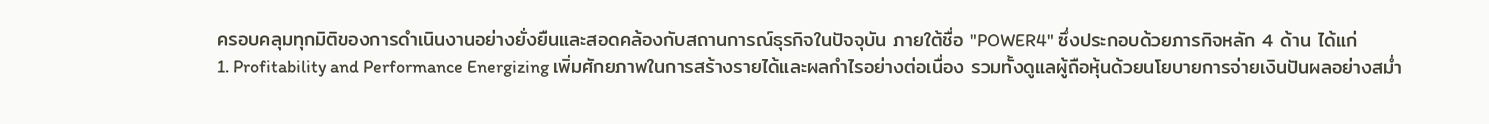ครอบคลุมทุกมิติของการดำเนินงานอย่างยั่งยืนและสอดคล้องกับสถานการณ์ธุรกิจในปัจจุบัน ภายใต้ชื่อ "POWER4" ซึ่งประกอบด้วยภารกิจหลัก 4 ด้าน ได้แก่
1. Profitability and Performance Energizing เพิ่มศักยภาพในการสร้างรายได้และผลกำไรอย่างต่อเนื่อง รวมทั้งดูแลผู้ถือหุ้นด้วยนโยบายการจ่ายเงินปันผลอย่างสม่ำ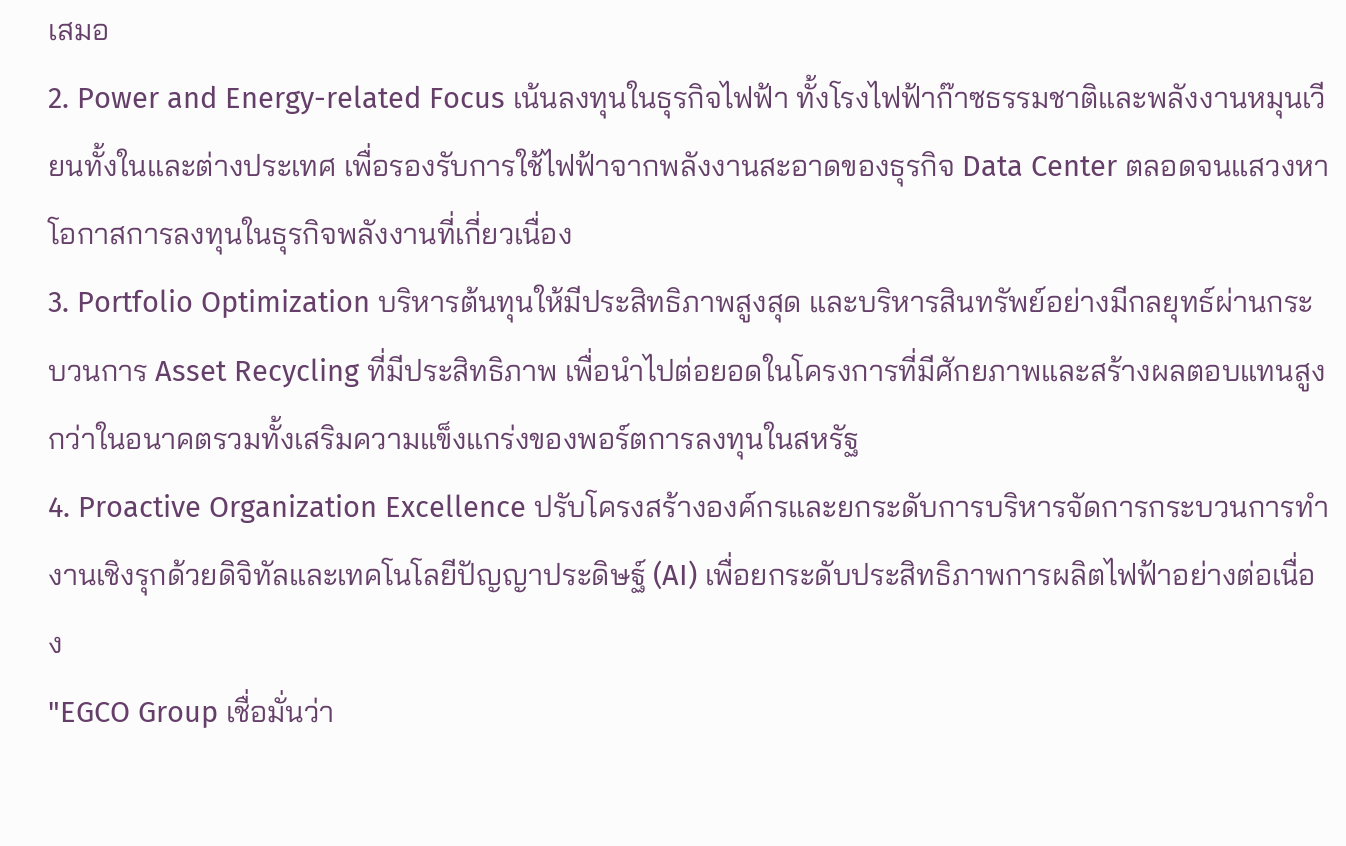เสมอ
2. Power and Energy-related Focus เน้นลงทุนในธุรกิจไฟฟ้า ทั้งโรงไฟฟ้าก๊าซธรรมชาติและพลังงานหมุนเวียนทั้งในและต่างประเทศ เพื่อรองรับการใช้ไฟฟ้าจากพลังงานสะอาดของธุรกิจ Data Center ตลอดจนแสวงหาโอกาสการลงทุนในธุรกิจพลังงานที่เกี่ยวเนื่อง
3. Portfolio Optimization บริหารต้นทุนให้มีประสิทธิภาพสูงสุด และบริหารสินทรัพย์อย่างมีกลยุทธ์ผ่านกระบวนการ Asset Recycling ที่มีประสิทธิภาพ เพื่อนำไปต่อยอดในโครงการที่มีศักยภาพและสร้างผลตอบแทนสูงกว่าในอนาคตรวมทั้งเสริมความแข็งแกร่งของพอร์ตการลงทุนในสหรัฐ
4. Proactive Organization Excellence ปรับโครงสร้างองค์กรและยกระดับการบริหารจัดการกระบวนการทำงานเชิงรุกด้วยดิจิทัลและเทคโนโลยีปัญญาประดิษฐ์ (AI) เพื่อยกระดับประสิทธิภาพการผลิตไฟฟ้าอย่างต่อเนื่อง
"EGCO Group เชื่อมั่นว่า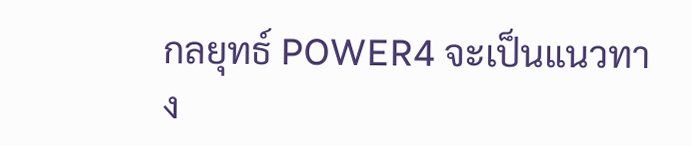กลยุทธ์ POWER4 จะเป็นแนวทาง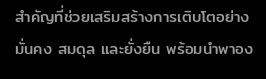สำคัญที่ช่วยเสริมสร้างการเติบโตอย่างมั่นคง สมดุล และยั่งยืน พร้อมนำพาอง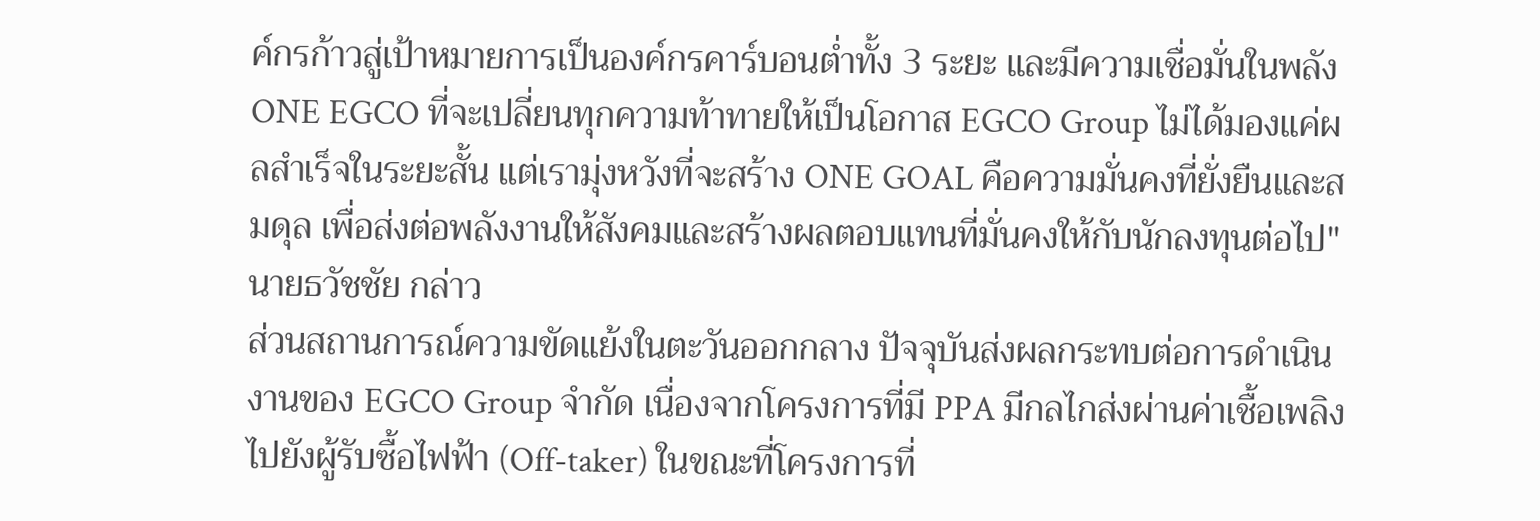ค์กรก้าวสู่เป้าหมายการเป็นองค์กรคาร์บอนต่ำทั้ง 3 ระยะ และมีความเชื่อมั่นในพลัง ONE EGCO ที่จะเปลี่ยนทุกความท้าทายให้เป็นโอกาส EGCO Group ไม่ได้มองแค่ผลสำเร็จในระยะสั้น แต่เรามุ่งหวังที่จะสร้าง ONE GOAL คือความมั่นคงที่ยั่งยืนและสมดุล เพื่อส่งต่อพลังงานให้สังคมและสร้างผลตอบแทนที่มั่นคงให้กับนักลงทุนต่อไป" นายธวัชชัย กล่าว
ส่วนสถานการณ์ความขัดแย้งในตะวันออกกลาง ปัจจุบันส่งผลกระทบต่อการดำเนินงานของ EGCO Group จำกัด เนื่องจากโครงการที่มี PPA มีกลไกส่งผ่านค่าเชื้อเพลิงไปยังผู้รับซื้อไฟฟ้า (Off-taker) ในขณะที่โครงการที่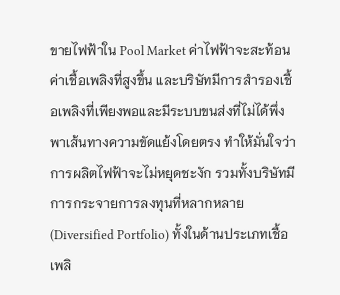ขายไฟฟ้าใน Pool Market ค่าไฟฟ้าจะสะท้อนค่าเชื้อเพลิงที่สูงขึ้น และบริษัทมีการสำรองเชื้อเพลิงที่เพียงพอและมีระบบขนส่งที่ไม่ได้พึ่งพาเส้นทางความขัดแย้งโดยตรง ทำให้มั่นใจว่าการผลิตไฟฟ้าจะไม่หยุดชะงัก รวมทั้งบริษัทมีการกระจายการลงทุนที่หลากหลาย (Diversified Portfolio) ทั้งในด้านประเภทเชื้อเพลิ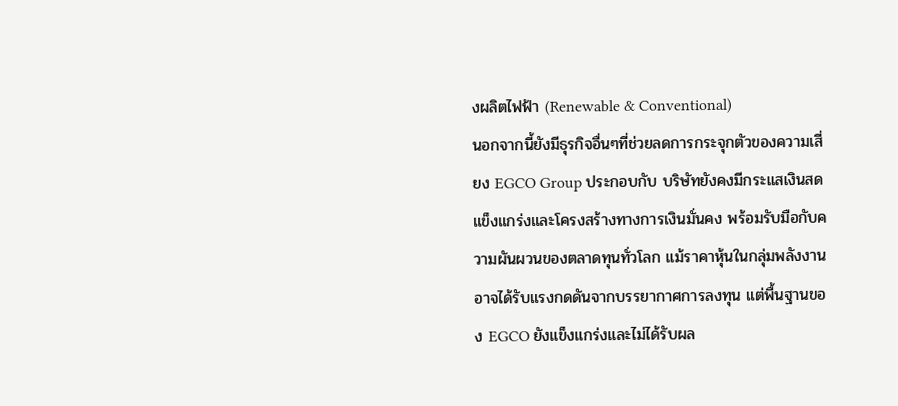งผลิตไฟฟ้า (Renewable & Conventional)
นอกจากนี้ยังมีธุรกิจอื่นๆที่ช่วยลดการกระจุกตัวของความเสี่ยง EGCO Group ประกอบกับ บริษัทยังคงมีกระแสเงินสดแข็งแกร่งและโครงสร้างทางการเงินมั่นคง พร้อมรับมือกับความผันผวนของตลาดทุนทั่วโลก แม้ราคาหุ้นในกลุ่มพลังงานอาจได้รับแรงกดดันจากบรรยากาศการลงทุน แต่พื้นฐานของ EGCO ยังแข็งแกร่งและไม่ได้รับผล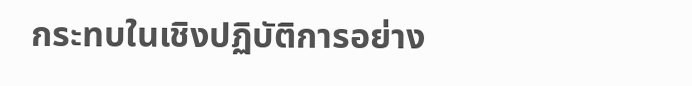กระทบในเชิงปฏิบัติการอย่าง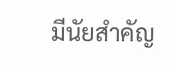มีนัยสำคัญ